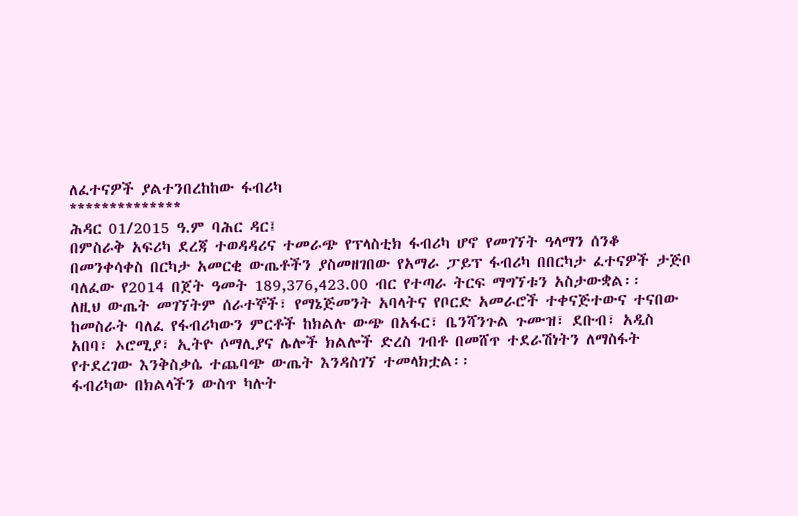ለፈተናዎች ያልተንበረከከው ፋብሪካ
**************
ሕዳር 01/2015 ዓ.ም ባሕር ዳር፤
በምስራቅ አፍሪካ ደረጃ ተወዳዳሪና ተመራጭ የፕላስቲክ ፋብሪካ ሆኖ የመገኘት ዓላማን ሰንቆ በመንቀሳቀስ በርካታ አመርቂ ውጤቶችን ያስመዘገበው የአማራ ፓይፕ ፋብሪካ በበርካታ ፈተናዎች ታጅቦ ባለፈው የ2014 በጀት ዓመት 189,376,423.00 ብር የተጣራ ትርፍ ማግኘቱን አስታውቋል፡፡
ለዚህ ውጤት መገኘትም ሰራተኞች፣ የማኔጅመንት አባላትና የቦርድ አመራሮች ተቀናጅተውና ተናበው ከመስራት ባለፈ የፋብሪካውን ምርቶች ከክልሉ ውጭ በአፋር፣ ቤንሻንጉል ጉሙዝ፣ ደቡብ፣ አዲስ አበባ፣ ኦሮሚያ፣ ኢትዮ ሶማሊያና ሌሎች ክልሎች ድረስ ገብቶ በመሸጥ ተደራሽነትን ለማስፋት የተደረገው እንቅስቃሴ ተጨባጭ ውጤት እንዳስገኘ ተመላክቷል፡፡
ፋብሪካው በክልላችን ውስጥ ካሉት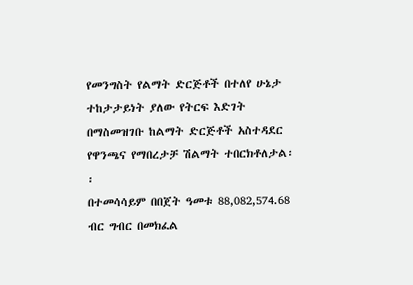የመንግስት የልማት ድርጅቶች በተለየ ሁኔታ ተከታታይነት ያለው የትርፍ እድገት በማስመዝገቡ ከልማት ድርጅቶች አስተዳደር የዋንጫና የማበረታቻ ሽልማት ተበርክቶለታል፡፡
በተመሳሳይም በበጀት ዓመቱ 88,082,574.68 ብር ግብር በመክፈል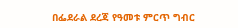በፌደራል ደረጃ የዓመቱ ምርጥ ግብር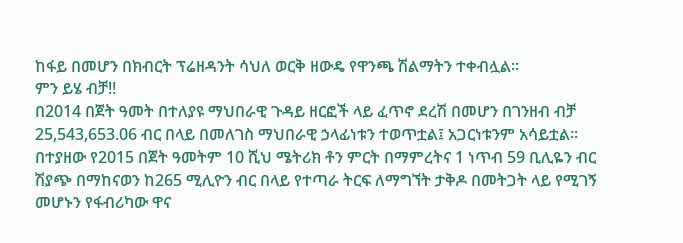ከፋይ በመሆን በክብርት ፕሬዘዳንት ሳህለ ወርቅ ዘውዴ የዋንጫ ሽልማትን ተቀብሏል፡፡
ምን ይሄ ብቻ!!
በ2014 በጀት ዓመት በተለያዩ ማህበራዊ ጉዳይ ዘርፎች ላይ ፈጥኖ ደረሽ በመሆን በገንዘብ ብቻ 25,543,653.06 ብር በላይ በመለገስ ማህበራዊ ኃላፊነቱን ተወጥቷል፤ አጋርነቱንም አሳይቷል፡፡
በተያዘው የ2015 በጀት ዓመትም 10 ሺህ ሜትሪክ ቶን ምርት በማምረትና 1 ነጥብ 59 ቢሊዬን ብር ሽያጭ በማከናወን ከ265 ሚሊዮን ብር በላይ የተጣራ ትርፍ ለማግኘት ታቅዶ በመትጋት ላይ የሚገኝ መሆኑን የፋብሪካው ዋና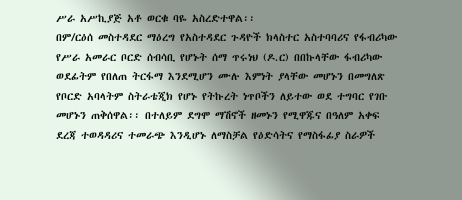ሥራ አሥኪያጅ አቶ ወርቁ ባዬ አስረድተዋል፡፡
በም/ርዕሰ መስተዳደር ማዕረግ የአስተዳደር ጉዳዮች ክላስተር አስተባባሪና የፋብሪካው የሥራ አመራር ቦርድ ሰብሳቢ የሆኑት ሰማ ጥሩነህ (ዶ.ር) በበኩላቸው ፋብሪካው ወደፊትም የበለጠ ትርፋማ እንደሚሆን ሙሉ እምነት ያላቸው መሆኑን በመግለጽ የቦርድ አባላትም ስትራቴጂክ የሆኑ የትኩረት ነጥቦችን ለይተው ወደ ተግባር የገቡ መሆኑን ጠቅሰዋል፡፡ በተለይም ደግሞ ማሽኖች ዘመኑን የሚዋጁና በዓለም አቀፍ ደረጃ ተወዳዳሪና ተመራጭ እንዲሆኑ ለማስቻል የዕድሳትና የማስፋፊያ ስራዎች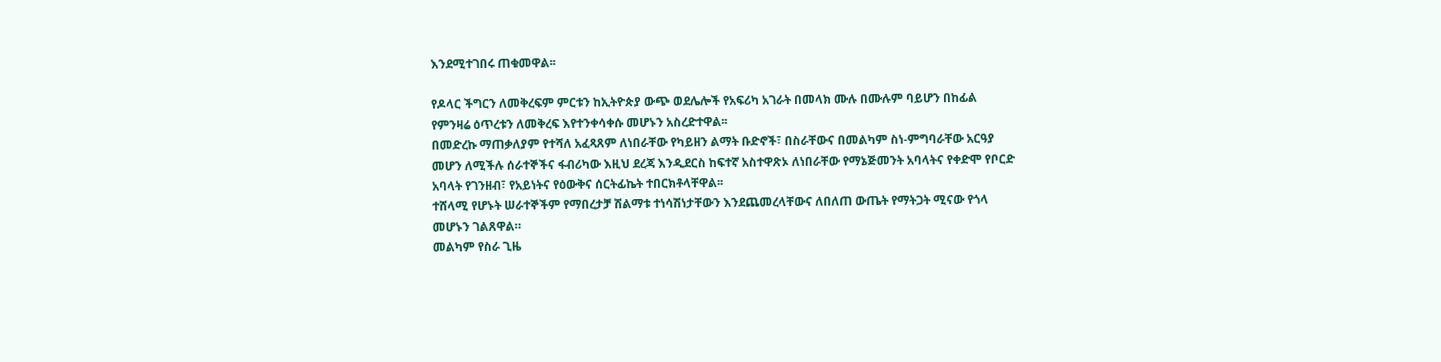እንደሚተገበሩ ጠቁመዋል፡፡

የዶላር ችግርን ለመቅረፍም ምርቱን ከኢትዮጵያ ውጭ ወደሌሎች የአፍሪካ አገራት በመላክ ሙሉ በሙሉም ባይሆን በከፊል የምንዛሬ ዕጥረቱን ለመቅረፍ እየተንቀሳቀሱ መሆኑን አስረድተዋል፡፡
በመድረኩ ማጠቃለያም የተሻለ አፈጻጸም ለነበራቸው የካይዘን ልማት ቡድኖች፣ በስራቸውና በመልካም ስነ-ምግባራቸው አርዓያ መሆን ለሚችሉ ሰራተኞችና ፋብሪካው እዚህ ደረጃ እንዲደርስ ከፍተኛ አስተዋጽኦ ለነበራቸው የማኔጅመንት አባላትና የቀድሞ የቦርድ አባላት የገንዘብ፣ የአይነትና የዕውቅና ሰርትፊኬት ተበርክቶላቸዋል፡፡
ተሸላሚ የሆኑት ሠራተኞችም የማበረታቻ ሽልማቱ ተነሳሽነታቸውን እንደጨመረላቸውና ለበለጠ ውጤት የማትጋት ሚናው የጎላ መሆኑን ገልጸዋል።
መልካም የስራ ጊዜ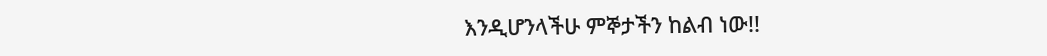እንዲሆንላችሁ ምኞታችን ከልብ ነው!!